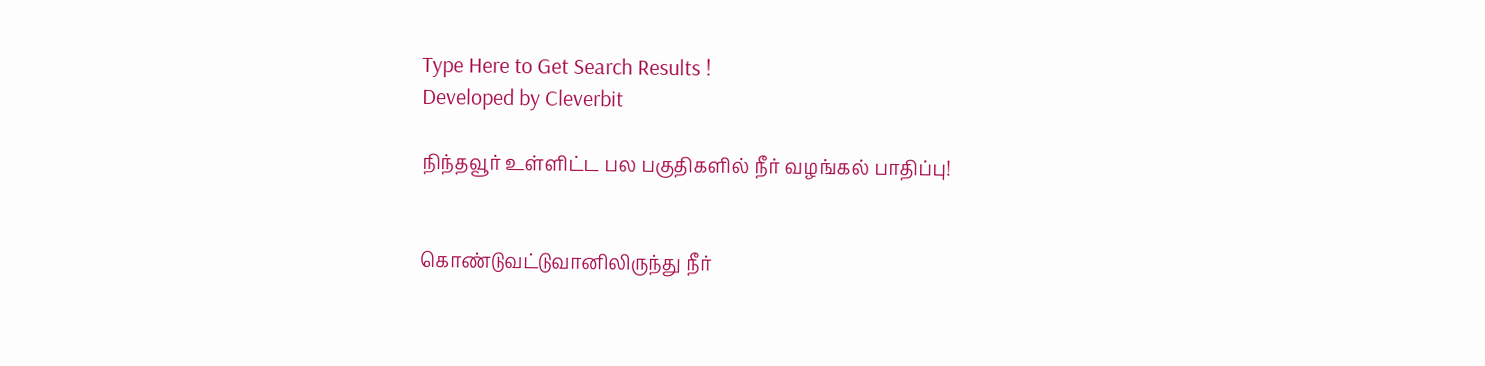Type Here to Get Search Results !
Developed by Cleverbit

நிந்தவூர் உள்ளிட்ட பல பகுதிகளில் நீர் வழங்கல் பாதிப்பு!


கொண்டுவட்டுவானிலிருந்து நீர்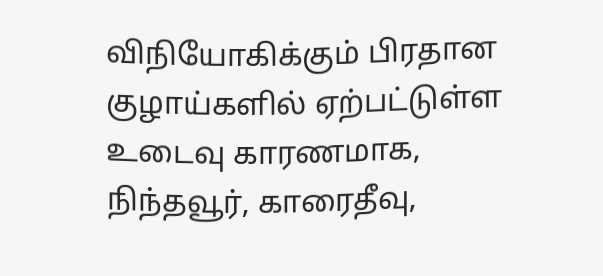விநியோகிக்கும் பிரதான குழாய்களில் ஏற்பட்டுள்ள உடைவு காரணமாக, நிந்தவூர், காரைதீவு,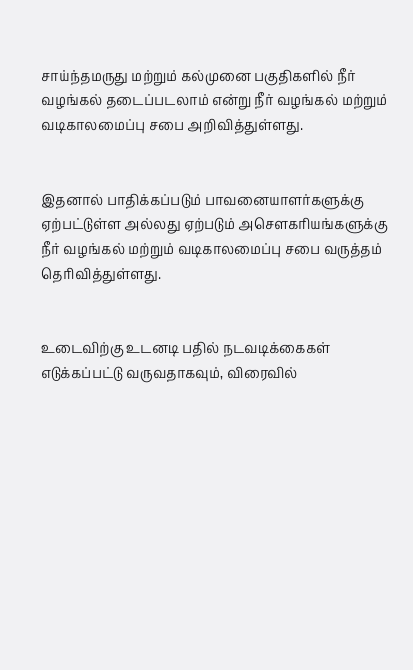சாய்ந்தமருது மற்றும் கல்முனை பகுதிகளில் நீர் வழங்கல் தடைப்படலாம் என்று நீர் வழங்கல் மற்றும் வடிகாலமைப்பு சபை அறிவித்துள்ளது.


இதனால் பாதிக்கப்படும் பாவனையாளர்களுக்கு ஏற்பட்டுள்ள அல்லது ஏற்படும் அசௌகரியங்களுக்கு நீர் வழங்கல் மற்றும் வடிகாலமைப்பு சபை வருத்தம் தெரிவித்துள்ளது.


உடைவிற்கு உடனடி பதில் நடவடிக்கைகள் எடுக்கப்பட்டு வருவதாகவும், விரைவில்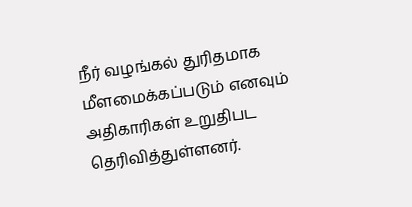நீர் வழங்கல் துரிதமாக மீளமைக்கப்படும் எனவும் அதிகாரிகள் உறுதிபட தெரிவித்துள்ளனர்.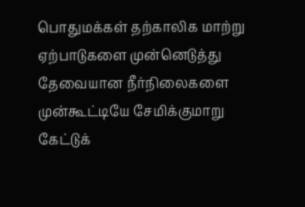பொதுமக்கள் தற்காலிக மாற்று ஏற்பாடுகளை முன்னெடுத்து தேவையான நீர்நிலைகளை முன்கூட்டியே சேமிக்குமாறு கேட்டுக்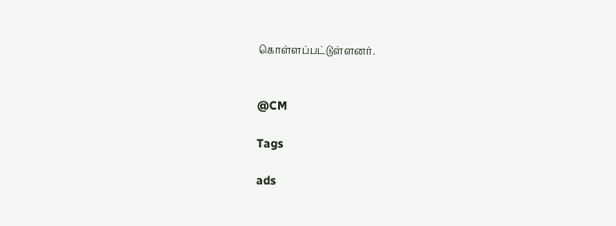கொள்ளப்பட்டுள்ளனர்.


@CM

Tags

ads